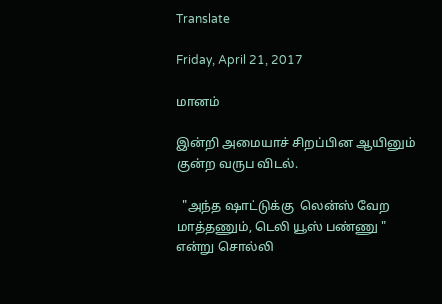Translate

Friday, April 21, 2017

மானம்

இன்றி அமையாச் சிறப்பின ஆயினும்
குன்ற வருப விடல்.

  "அந்த ஷாட்டுக்கு  லென்ஸ் வேற மாத்தணும், டெலி யூஸ் பண்ணு " என்று சொல்லி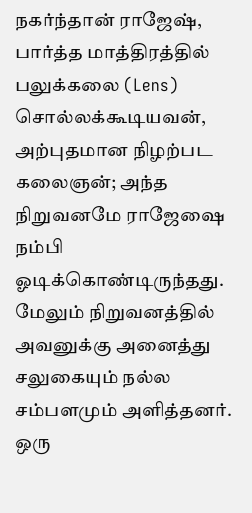நகர்ந்தான் ராஜேஷ், பார்த்த மாத்திரத்தில் பலுக்கலை (Lens) சொல்லக்கூடியவன், அற்புதமான நிழற்பட கலைஞன்; அந்த நிறுவனமே ராஜேஷை நம்பி ஓடிக்கொண்டிருந்தது. மேலும் நிறுவனத்தில் அவனுக்கு அனைத்து சலுகையும் நல்ல சம்பளமும் அளித்தனர். ஒரு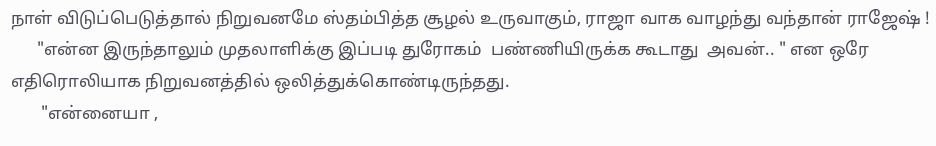நாள் விடுப்பெடுத்தால் நிறுவனமே ஸ்தம்பித்த சூழல் உருவாகும், ராஜா வாக வாழந்து வந்தான் ராஜேஷ் !
      "என்ன இருந்தாலும் முதலாளிக்கு இப்படி துரோகம்  பண்ணியிருக்க கூடாது  அவன்.. " என ஒரே எதிரொலியாக நிறுவனத்தில் ஒலித்துக்கொண்டிருந்தது.
       "என்னையா ,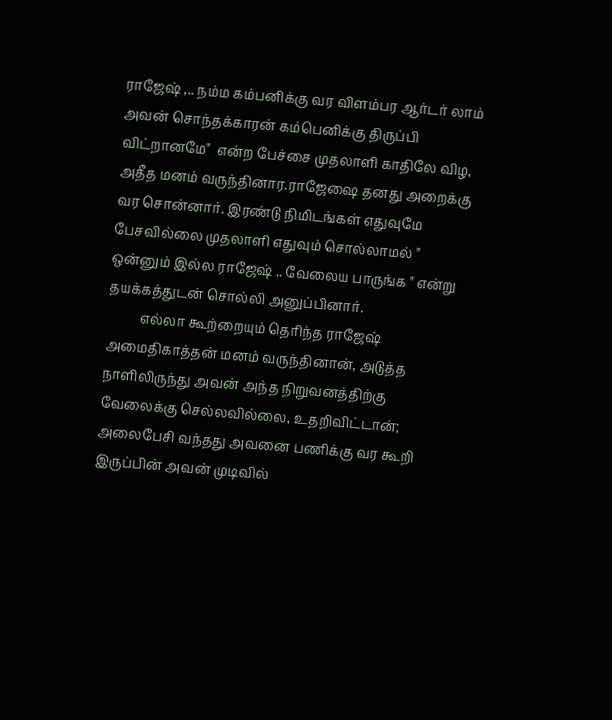ராஜேஷ் ,.. நம்ம கம்பனிக்கு வர விளம்பர ஆர்டர் லாம் அவன் சொந்தக்காரன் கம்பெனிக்கு திருப்பி விட்றானமே"  என்ற பேச்சை முதலாளி காதிலே விழ, அதீத மனம் வருந்தினார.ராஜேஷை தனது அறைக்கு வர சொன்னார். இரண்டு நிமிடங்கள் எதுவுமே பேசவில்லை முதலாளி எதுவும் சொல்லாமல் " ஒன்னும் இல்ல ராஜேஷ் .. வேலைய பாருங்க " என்று தயக்கத்துடன் சொல்லி அனுப்பினார்.
          எல்லா கூற்றையும் தெரிந்த ராஜேஷ் அமைதிகாத்தன் மனம் வருந்தினான், அடுத்த நாளிலிருந்து அவன் அந்த நிறுவனத்திற்கு வேலைக்கு செல்லவில்லை, உதறிவிட்டான்; அலைபேசி வந்தது அவனை பணிக்கு வர கூறி இருப்பின் அவன் முடிவில்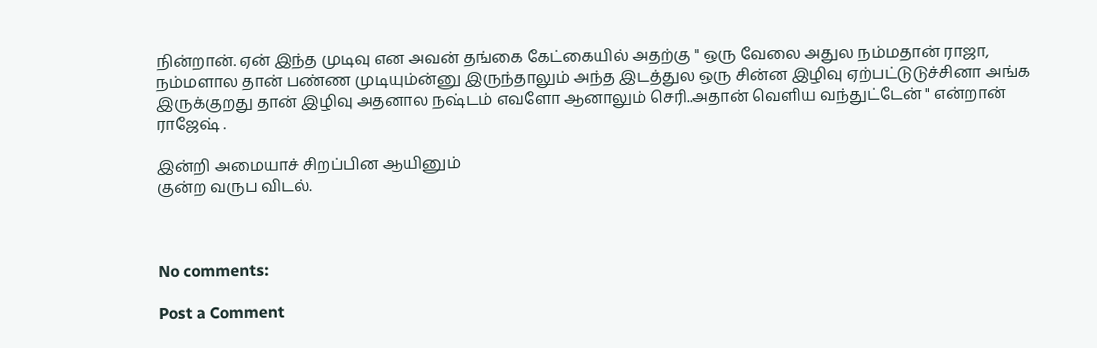நின்றான். ஏன் இந்த முடிவு என அவன் தங்கை கேட்கையில் அதற்கு " ஒரு வேலை அதுல நம்மதான் ராஜா, நம்மளால தான் பண்ண முடியும்ன்னு இருந்தாலும் அந்த இடத்துல ஒரு சின்ன இழிவு ஏற்பட்டுடுச்சினா அங்க இருக்குறது தான் இழிவு அதனால நஷ்டம் எவளோ ஆனாலும் செரி..அதான் வெளிய வந்துட்டேன் " என்றான் ராஜேஷ் .

இன்றி அமையாச் சிறப்பின ஆயினும்
குன்ற வருப விடல்.



No comments:

Post a Comment